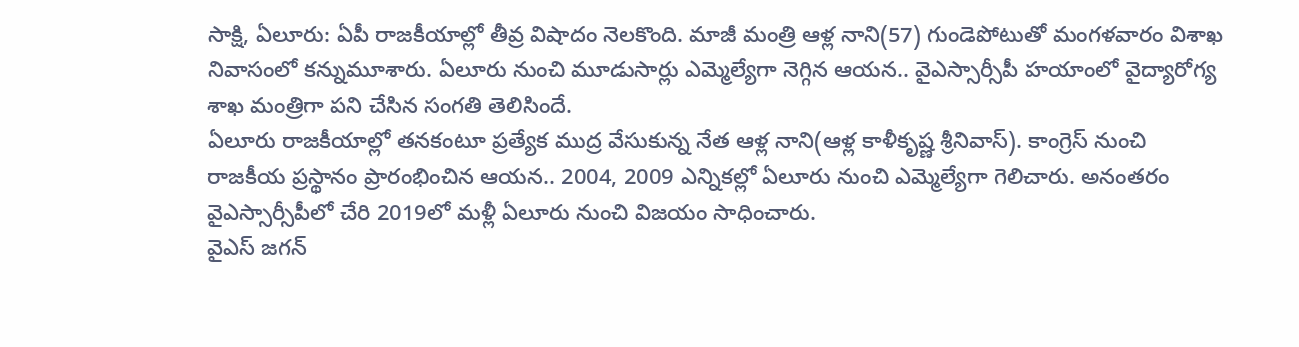సాక్షి, ఏలూరు: ఏపీ రాజకీయాల్లో తీవ్ర విషాదం నెలకొంది. మాజీ మంత్రి ఆళ్ల నాని(57) గుండెపోటుతో మంగళవారం విశాఖ నివాసంలో కన్నుమూశారు. ఏలూరు నుంచి మూడుసార్లు ఎమ్మెల్యేగా నెగ్గిన ఆయన.. వైఎస్సార్సీపీ హయాంలో వైద్యారోగ్య శాఖ మంత్రిగా పని చేసిన సంగతి తెలిసిందే.
ఏలూరు రాజకీయాల్లో తనకంటూ ప్రత్యేక ముద్ర వేసుకున్న నేత ఆళ్ల నాని(ఆళ్ల కాళీకృష్ణ శ్రీనివాస్). కాంగ్రెస్ నుంచి రాజకీయ ప్రస్థానం ప్రారంభించిన ఆయన.. 2004, 2009 ఎన్నికల్లో ఏలూరు నుంచి ఎమ్మెల్యేగా గెలిచారు. అనంతరం వైఎస్సార్సీపీలో చేరి 2019లో మళ్లీ ఏలూరు నుంచి విజయం సాధించారు.
వైఎస్ జగన్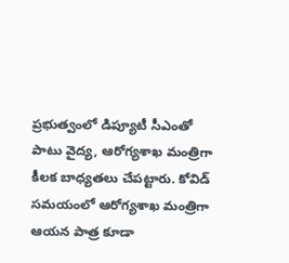ప్రభుత్వంలో డిప్యూటీ సీఎంతో పాటు వైద్య, ఆరోగ్యశాఖ మంత్రిగా కీలక బాధ్యతలు చేపట్టారు. కోవిడ్ సమయంలో ఆరోగ్యశాఖ మంత్రిగా ఆయన పాత్ర కూడా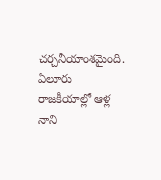చర్చనీయాంశమైంది. ఏలూరు రాజకీయాల్లో ఆళ్ల నాని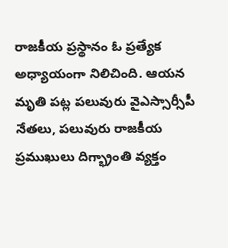రాజకీయ ప్రస్థానం ఓ ప్రత్యేక అధ్యాయంగా నిలిచింది. ఆయన మృతి పట్ల పలువురు వైఎస్సార్సీపీ నేతలు, పలువురు రాజకీయ ప్రముఖులు దిగ్భ్రాంతి వ్యక్తం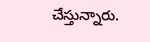చేస్తున్నారు.